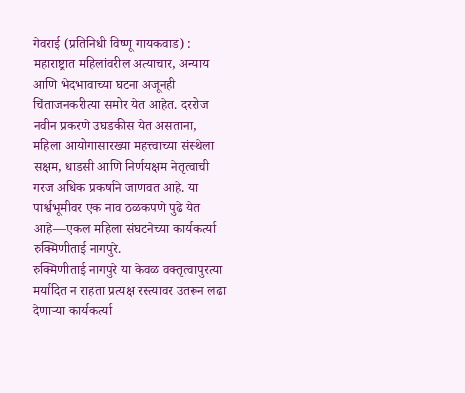गेवराई (प्रतिनिधी विष्णू गायकवाड) : महाराष्ट्रात महिलांवरील अत्याचार, अन्याय आणि भेदभावाच्या घटना अजूनही चिंताजनकरीत्या समोर येत आहेत. दररोज नवीन प्रकरणे उघडकीस येत असताना, महिला आयोगासारख्या महत्त्वाच्या संस्थेला सक्षम, धाडसी आणि निर्णयक्षम नेतृत्वाची गरज अधिक प्रकर्षाने जाणवत आहे. या पार्श्वभूमीवर एक नाव ठळकपणे पुढे येत आहे—एकल महिला संघटनेच्या कार्यकर्त्या रुक्मिणीताई नागपुरे.
रुक्मिणीताई नागपुरे या केवळ वक्तृत्वापुरत्या मर्यादित न राहता प्रत्यक्ष रस्त्यावर उतरून लढा देणाऱ्या कार्यकर्त्या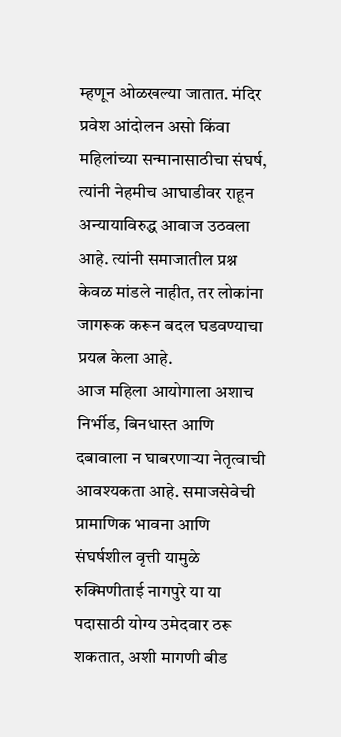म्हणून ओळखल्या जातात. मंदिर प्रवेश आंदोलन असो किंवा महिलांच्या सन्मानासाठीचा संघर्ष, त्यांनी नेहमीच आघाडीवर राहून अन्यायाविरुद्ध आवाज उठवला आहे. त्यांनी समाजातील प्रश्न केवळ मांडले नाहीत, तर लोकांना जागरूक करून बदल घडवण्याचा प्रयत्न केला आहे.
आज महिला आयोगाला अशाच निर्भीड, बिनधास्त आणि दबावाला न घाबरणाऱ्या नेतृत्वाची आवश्यकता आहे. समाजसेवेची प्रामाणिक भावना आणि संघर्षशील वृत्ती यामुळे रुक्मिणीताई नागपुरे या या पदासाठी योग्य उमेदवार ठरू शकतात, अशी मागणी बीड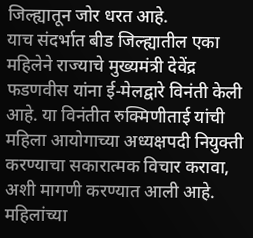जिल्ह्यातून जोर धरत आहे.
याच संदर्भात बीड जिल्ह्यातील एका महिलेने राज्याचे मुख्यमंत्री देवेंद्र फडणवीस यांना ई-मेलद्वारे विनंती केली आहे. या विनंतीत रुक्मिणीताई यांची महिला आयोगाच्या अध्यक्षपदी नियुक्ती करण्याचा सकारात्मक विचार करावा, अशी मागणी करण्यात आली आहे.
महिलांच्या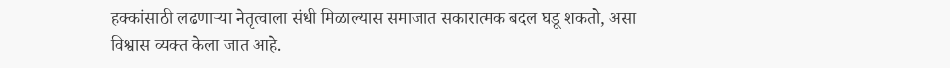हक्कांसाठी लढणाऱ्या नेतृत्वाला संधी मिळाल्यास समाजात सकारात्मक बदल घडू शकतो, असा विश्वास व्यक्त केला जात आहे.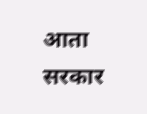आता सरकार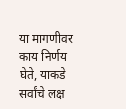या मागणीवर काय निर्णय घेते, याकडे सर्वांचे लक्ष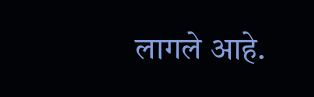लागले आहे.